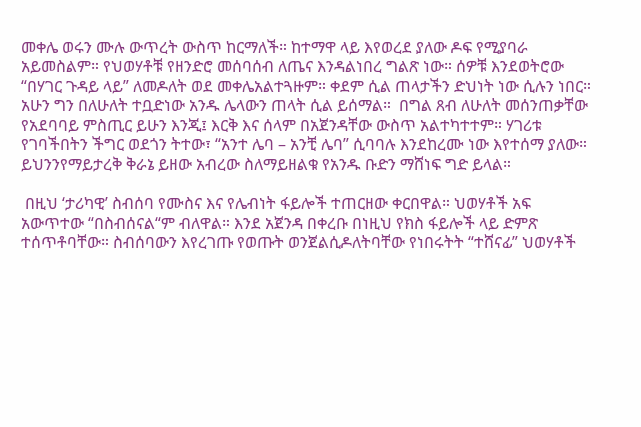መቀሌ ወሩን ሙሉ ውጥረት ውስጥ ከርማለች። ከተማዋ ላይ እየወረደ ያለው ዶፍ የሚያባራ አይመስልም። የህወሃቶቹ የዘንድሮ መሰባሰብ ለጤና እንዳልነበረ ግልጽ ነው። ሰዎቹ እንደወትሮው “በሃገር ጉዳይ ላይ” ለመዶለት ወደ መቀሌአልተጓዙም። ቀደም ሲል ጠላታችን ድህነት ነው ሲሉን ነበር። አሁን ግን በለሁለት ተቧድነው አንዱ ሌላውን ጠላት ሲል ይሰማል።  በግል ጸብ ለሁለት መሰንጠቃቸው የአደባባይ ምስጢር ይሁን እንጂ፤ እርቅ እና ሰላም በአጀንዳቸው ውስጥ አልተካተተም። ሃገሪቱ የገባችበትን ችግር ወደጎን ትተው፣ “አንተ ሌባ – አንቺ ሌባ” ሲባባሉ እንደከረሙ ነው እየተሰማ ያለው። ይህንንየማይታረቅ ቅራኔ ይዘው አብረው ስለማይዘልቁ የአንዱ ቡድን ማሸነፍ ግድ ይላል።

 በዚህ ‘ታሪካዊ’ ስብሰባ የሙስና እና የሌብነት ፋይሎች ተጠርዘው ቀርበዋል። ህወሃቶች አፍ አውጥተው “በስብሰናል“ም ብለዋል። እንደ አጀንዳ በቀረቡ በነዚህ የክስ ፋይሎች ላይ ድምጽ ተሰጥቶባቸው። ስብሰባውን እየረገጡ የወጡት ወንጀልሲዶለትባቸው የነበሩትት “ተሸናፊ” ህወሃቶች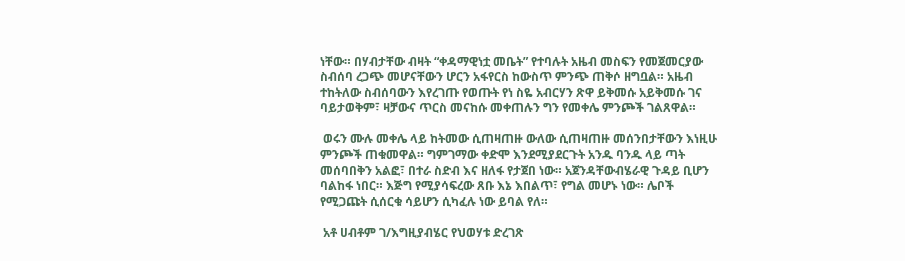ነቸው። በሃብታቸው ብዛት “ቀዳማዊነቷ መቤት” የተባሉት አዜብ መስፍን የመጀመርያው ስብሰባ ረጋጭ መሆናቸውን ሆርን አፋየርስ ከውስጥ ምንጭ ጠቅሶ ዘግቧል። አዜብ ተከትለው ስብሰባውን እየረገጡ የወጡት የነ ስዬ አብርሃን ጽዋ ይቅመሱ አይቅመሱ ገና ባይታወቅም፣ ዛቻውና ጥርስ መናከሱ መቀጠሉን ግን የመቀሌ ምንጮች ገልጸዋል።

 ወሩን ሙሉ መቀሌ ላይ ከትመው ሲጠዛጠዙ ውለው ሲጠዛጠዙ መሰንበታቸውን እነዚሁ ምንጮች ጠቁመዋል። ግምገማው ቀድሞ እንደሚያደርጉት አንዱ ባንዱ ላይ ጣት መሰባበቅን አልፎ፣ በተራ ስድብ እና ዘለፋ የታጀበ ነው። አጀንዳቸውብሄራዊ ጉዳይ ቢሆን ባልከፋ ነበር። እጅግ የሚያሳፍረው ጸቡ እኔ እበልጥ፣ የግል መሆኑ ነው። ሌቦች የሚጋጩት ሲሰርቁ ሳይሆን ሲካፈሉ ነው ይባል የለ።

 አቶ ሀብቶም ገ/እግዚያብሄር የህወሃቱ ድረገጽ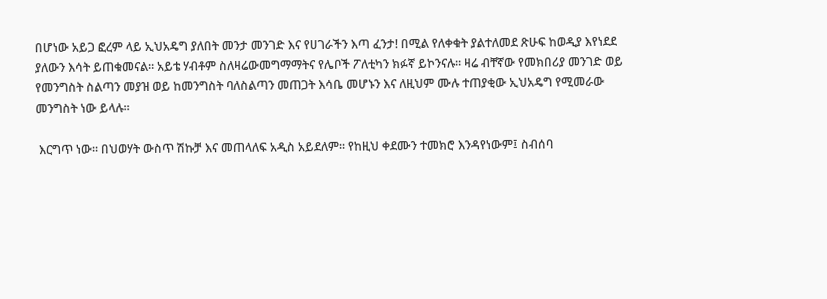በሆነው አይጋ ፎረም ላይ ኢህአዴግ ያለበት መንታ መንገድ እና የሀገራችን እጣ ፈንታ! በሚል የለቀቁት ያልተለመደ ጽሁፍ ከወዲያ እየነደደ ያለውን እሳት ይጠቁመናል። አይቴ ሃብቶም ስለዛሬውመግማማትና የሌቦች ፖለቲካን ክፉኛ ይኮንናሉ። ዛሬ ብቸኛው የመክበሪያ መንገድ ወይ የመንግስት ስልጣን መያዝ ወይ ከመንግስት ባለስልጣን መጠጋት እሳቤ መሆኑን እና ለዚህም ሙሉ ተጠያቂው ኢህአዴግ የሚመራው መንግስት ነው ይላሉ።

 እርግጥ ነው። በህወሃት ውስጥ ሽኩቻ እና መጠላለፍ አዲስ አይደለም። የከዚህ ቀደሙን ተመክሮ እንዳየነውም፤ ስብሰባ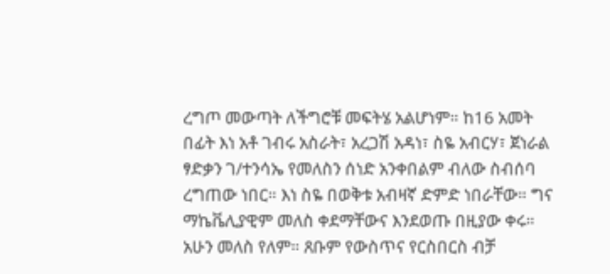ረግጦ መውጣት ለችግሮቹ መፍትሄ አልሆነም። ከ16 አመት በፊት እነ አቶ ገብሩ አስራት፣ አረጋሽ አዳነ፣ ስዬ አብርሃ፣ ጀነራል ፃድቃን ገ/ተንሳኤ የመለስን ሰነድ አንቀበልም ብለው ስብሰባ ረግጠው ነበር። እነ ስዬ በወቅቱ አብዛኛ ድምድ ነበራቸው። ግና ማኬቬሊያዊም መለስ ቀደማቸውና እንደወጡ በዚያው ቀሩ። አሁን መለስ የለም። ጸቡም የውስጥና የርስበርስ ብቻ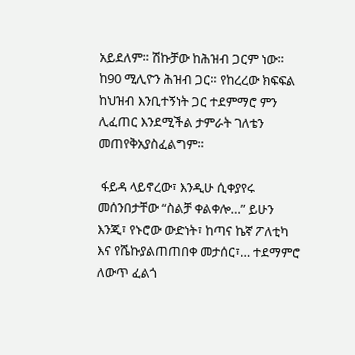አይደለም። ሽኩቻው ከሕዝብ ጋርም ነው። ከ90 ሚሊዮን ሕዝብ ጋር። የከረረው ክፍፍል ከህዝብ እንቢተኝነት ጋር ተደምማሮ ምን ሊፈጠር እንደሚችል ታምራት ገለቴን መጠየቅአያስፈልግም።

 ፋይዳ ላይኖረው፣ እንዲሁ ሲቀያየሩ መሰንበታቸው “ስልቻ ቀልቀሎ…” ይሁን እንጂ፣ የኑሮው ውድነት፣ ከጣና ኬኛ ፖለቲካ እና የሼኩያልጠጠበቀ መታሰር፣… ተደማምሮ ለውጥ ፈልጎ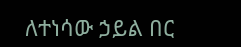ለተነሳው ኃይል በር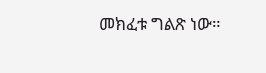መክፈቱ ግልጽ ነው።